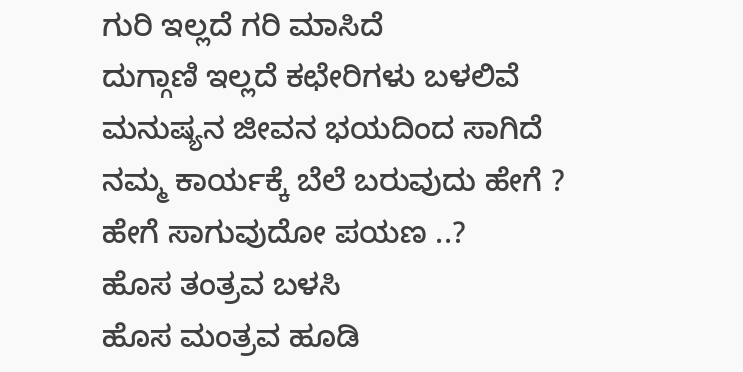ಗುರಿ ಇಲ್ಲದೆ ಗರಿ ಮಾಸಿದೆ
ದುಗ್ಗಾಣಿ ಇಲ್ಲದೆ ಕಛೇರಿಗಳು ಬಳಲಿವೆ
ಮನುಷ್ಯನ ಜೀವನ ಭಯದಿಂದ ಸಾಗಿದೆ
ನಮ್ಮ ಕಾರ್ಯಕ್ಕೆ ಬೆಲೆ ಬರುವುದು ಹೇಗೆ ?
ಹೇಗೆ ಸಾಗುವುದೋ ಪಯಣ ..?
ಹೊಸ ತಂತ್ರವ ಬಳಸಿ
ಹೊಸ ಮಂತ್ರವ ಹೂಡಿ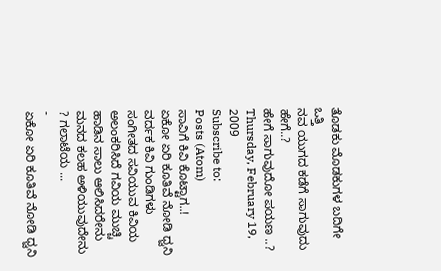ತೊಡಕು ಮೊಡಕುಗಳ ಬದಿಗೇ ಒತ್ತಿ
ನವ ಯುಗದ ಕಡೆಗೆ ಸಾಗುವುದು ಹೇಗೆ..?
ಹೇಗೆ ಸಾಗುವುದೋ ಪಯಣ ..?
Thursday, February 19, 2009
Subscribe to:
Posts (Atom)
ಸಾವಿಗೆ ಕಿವಿ ಕೊಟ್ಟಾಗ..!
ಏಕೋ ಏರಿ ಕೂತಿವೆ ನೋಡಿ ಧ್ವನಿ ವರ್ದಕ ಕಿವಿ ಗುಂಡಿಗಳು ಸಂಗೀತದ ಸವಿಯುವ ಕಿವಿಯ ಅಲಂಕರಿಸಿದೆ ಗವಿಯ ಮುಚ್ಚಿ ಹಾಡಿನ ಸಾಲು ಆಲಿಸಿದರೇನು ಮನದ ಕಲಹ ಅಳಿಯುವುದೇನು ? ಗಲಾಟೆಯ ...
-
ಏಕೋ ಏರಿ ಕೂತಿವೆ ನೋಡಿ ಧ್ವನಿ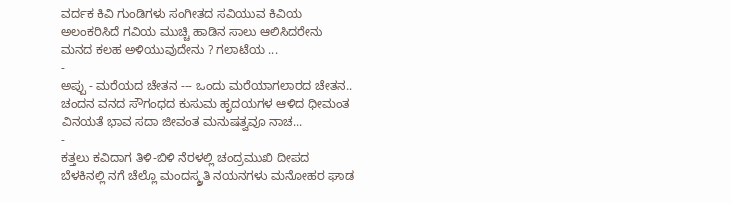ವರ್ದಕ ಕಿವಿ ಗುಂಡಿಗಳು ಸಂಗೀತದ ಸವಿಯುವ ಕಿವಿಯ ಅಲಂಕರಿಸಿದೆ ಗವಿಯ ಮುಚ್ಚಿ ಹಾಡಿನ ಸಾಲು ಆಲಿಸಿದರೇನು ಮನದ ಕಲಹ ಅಳಿಯುವುದೇನು ? ಗಲಾಟೆಯ ...
-
ಅಪ್ಪು - ಮರೆಯದ ಚೇತನ --- ಒಂದು ಮರೆಯಾಗಲಾರದ ಚೇತನ.. ಚಂದನ ವನದ ಸೌಗಂಧದ ಕುಸುಮ ಹೃದಯಗಳ ಆಳಿದ ಧೀಮಂತ ವಿನಯತೆ ಭಾವ ಸದಾ ಜೀವಂತ ಮನುಷತ್ವವೂ ನಾಚ...
-
ಕತ್ತಲು ಕವಿದಾಗ ತಿಳಿ-ಬಿಳಿ ನೆರಳಲ್ಲಿ ಚಂದ್ರಮುಖಿ ದೀಪದ ಬೆಳಕಿನಲ್ಲಿ ನಗೆ ಚೆಲ್ಲೊ ಮಂದಸ್ಮ್ರತಿ ನಯನಗಳು ಮನೋಹರ ಘಾಡ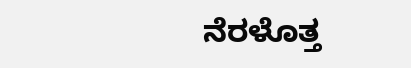ನೆರಳೊತ್ತ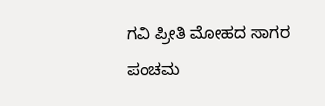ಗವಿ ಪ್ರೀತಿ ಮೋಹದ ಸಾಗರ ಪಂಚಮ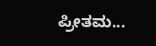ಪ್ರೀತಮ...